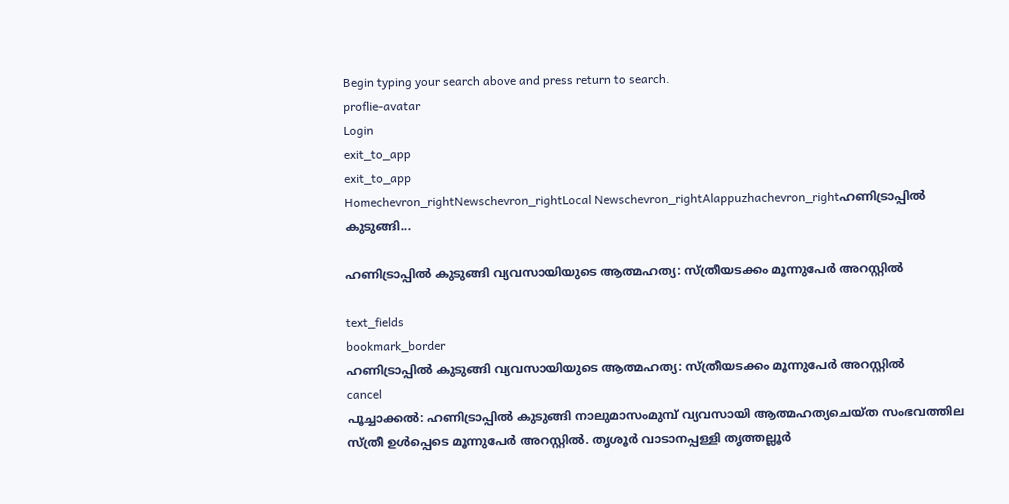Begin typing your search above and press return to search.
proflie-avatar
Login
exit_to_app
exit_to_app
Homechevron_rightNewschevron_rightLocal Newschevron_rightAlappuzhachevron_rightഹണിട്രാപ്പിൽ കുടുങ്ങി...

ഹണിട്രാപ്പിൽ കുടുങ്ങി വ്യവസായിയുടെ ആത്മഹത്യ: സ്ത്രീയടക്കം മൂന്നുപേർ അറസ്റ്റിൽ

text_fields
bookmark_border
ഹണിട്രാപ്പിൽ കുടുങ്ങി വ്യവസായിയുടെ ആത്മഹത്യ: സ്ത്രീയടക്കം മൂന്നുപേർ അറസ്റ്റിൽ
cancel
പൂച്ചാക്കൽ: ഹണിട്രാപ്പിൽ കുടുങ്ങി നാലുമാസംമുമ്പ് വ്യവസായി ആത്മഹത്യചെയ്ത സംഭവത്തില സ്ത്രീ ഉൾപ്പെടെ മൂന്നുപേർ അറസ്റ്റിൽ. തൃശൂർ വാടാനപ്പള്ളി തൃത്തല്ലൂർ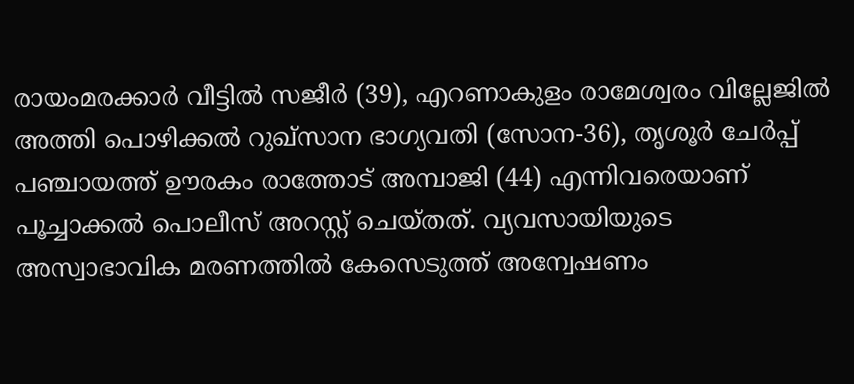രായംമരക്കാർ വീട്ടിൽ സജീർ (39), എറണാകുളം രാമേശ്വരം വില്ലേജിൽ അത്തി പൊഴിക്കൽ റുഖ്സാന ഭാഗ്യവതി (സോന-36), തൃശൂർ ചേർപ്പ് പഞ്ചായത്ത് ഊരകം രാത്തോട് അമ്പാജി (44) എന്നിവരെയാണ് പൂച്ചാക്കൽ പൊലീസ് അറസ്റ്റ് ചെയ്തത്. വ്യവസായിയുടെ അസ്വാഭാവിക മരണത്തിൽ കേസെടുത്ത് അന്വേഷണം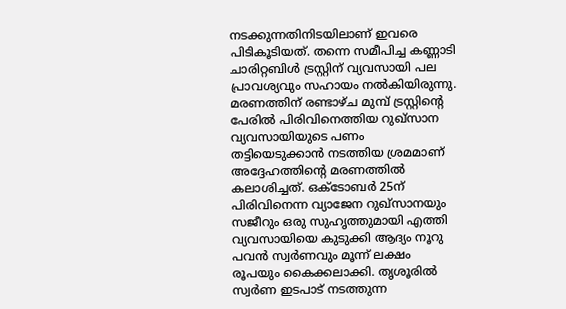നടക്കുന്നതിനിടയിലാണ് ഇവരെ പിടികൂടിയത്. തന്നെ സമീപിച്ച കണ്ണാടി ചാരിറ്റബിൾ ട്രസ്റ്റിന് വ്യവസായി പല പ്രാവശ്യവും സഹായം നൽകിയിരുന്നു. മരണത്തിന് രണ്ടാഴ്ച മുമ്പ് ട്രസ്റ്റിന്‍റെ പേരിൽ പിരിവിനെത്തിയ റുഖ്സാന വ്യവസായിയുടെ പണം തട്ടിയെടുക്കാൻ നടത്തിയ ശ്രമമാണ് അദ്ദേഹത്തിന്‍റെ മരണത്തിൽ കലാശിച്ചത്. ഒക്ടോബർ 25ന് പിരിവിനെന്ന വ്യാജേന റുഖ്സാനയും സജീറും ഒരു സുഹൃത്തുമായി എത്തി വ്യവസായിയെ കുടുക്കി ആദ്യം നൂറു പവൻ സ്വർണവും മൂന്ന് ലക്ഷം രൂപയും കൈക്കലാക്കി. തൃശൂരിൽ സ്വർണ ഇടപാട് നടത്തുന്ന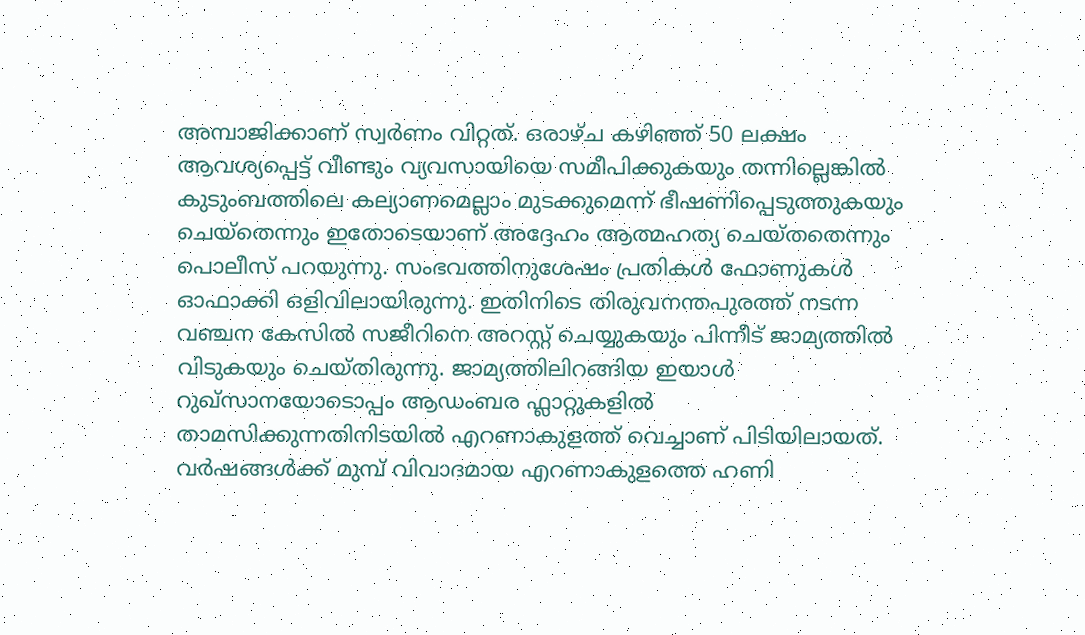അമ്പാജിക്കാണ് സ്വർണം വിറ്റത്. ഒരാഴ്ച കഴിഞ്ഞ് 50 ലക്ഷം ആവശ്യപ്പെട്ട് വീണ്ടും വ്യവസായിയെ സമീപിക്കുകയും തന്നില്ലെങ്കിൽ കുടുംബത്തിലെ കല്യാണമെല്ലാം മുടക്കുമെന്ന് ഭീഷണിപ്പെടുത്തുകയും ചെയ്തെന്നും ഇതോടെയാണ് അദ്ദേഹം ആത്മഹത്യ ചെയ്തതെന്നും പൊലീസ് പറയുന്നു. സംഭവത്തിനുശേഷം പ്രതികൾ ഫോണുകൾ ഓഫാക്കി ഒളിവിലായിരുന്നു. ഇതിനിടെ തിരുവനന്തപുരത്ത് നടന്ന വഞ്ചന കേസിൽ സജീറിനെ അറസ്റ്റ് ചെയ്യുകയും പിന്നീട് ജാമ്യത്തിൽ വിടുകയും ചെയ്തിരുന്നു. ജാമ്യത്തിലിറങ്ങിയ ഇയാൾ റുഖ്സാനയോടൊപ്പം ആഡംബര ഫ്ലാറ്റുകളിൽ താമസിക്കുന്നതിനിടയിൽ എറണാകുളത്ത് വെച്ചാണ് പിടിയിലായത്. വർഷങ്ങൾക്ക് മുമ്പ് വിവാദമായ എറണാകുളത്തെ ഹണി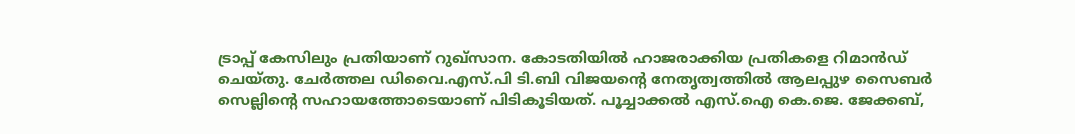ട്രാപ്പ് കേസിലും പ്രതിയാണ് റുഖ്സാന. കോടതിയിൽ ഹാജരാക്കിയ പ്രതികളെ റിമാൻഡ് ചെയ്തു. ചേർത്തല ഡിവൈ.എസ്.പി ടി.ബി വിജയന്റെ നേതൃത്വത്തിൽ ആലപ്പുഴ സൈബർ സെല്ലിന്റെ സഹായത്തോടെയാണ് പിടികൂടിയത്. പൂച്ചാക്കൽ എസ്.ഐ കെ.ജെ. ജേക്കബ്,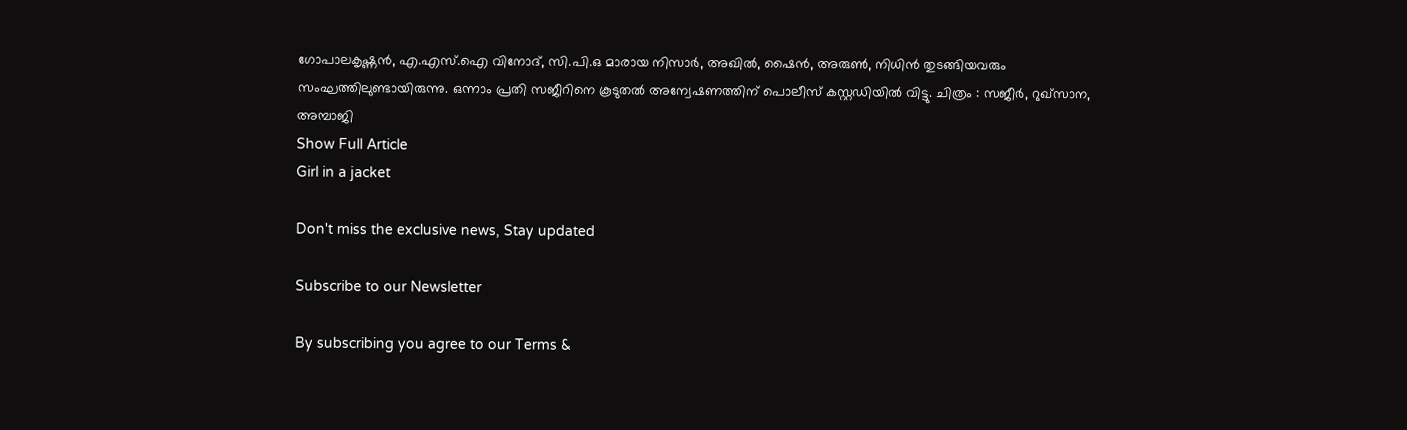ഗോപാലകൃഷ്ണൻ, എ.എസ്.ഐ വിനോദ്, സി.പി.ഒ മാരായ നിസാർ, അഖിൽ, ഷൈൻ, അരുൺ, നിധിൻ തുടങ്ങിയവരും സംഘത്തിലുണ്ടായിരുന്നു. ഒന്നാം പ്രതി സജീറിനെ കൂടുതൽ അന്വേഷണത്തിന് പൊലീസ് കസ്റ്റഡിയിൽ വിട്ടു. ചിത്രം : സജീർ, റുഖ്സാന, അമ്പാജി
Show Full Article
Girl in a jacket

Don't miss the exclusive news, Stay updated

Subscribe to our Newsletter

By subscribing you agree to our Terms &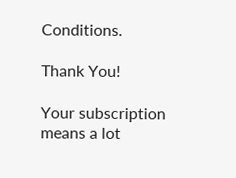Conditions.

Thank You!

Your subscription means a lot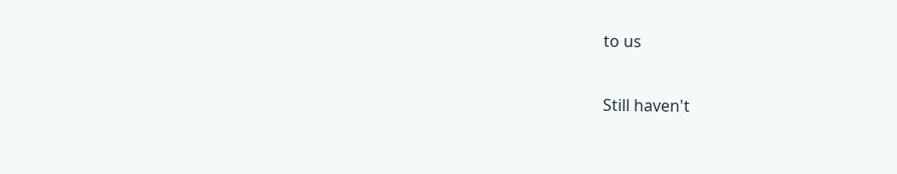to us

Still haven't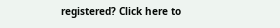registered? Click here to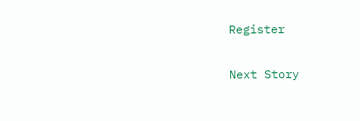Register

Next Story